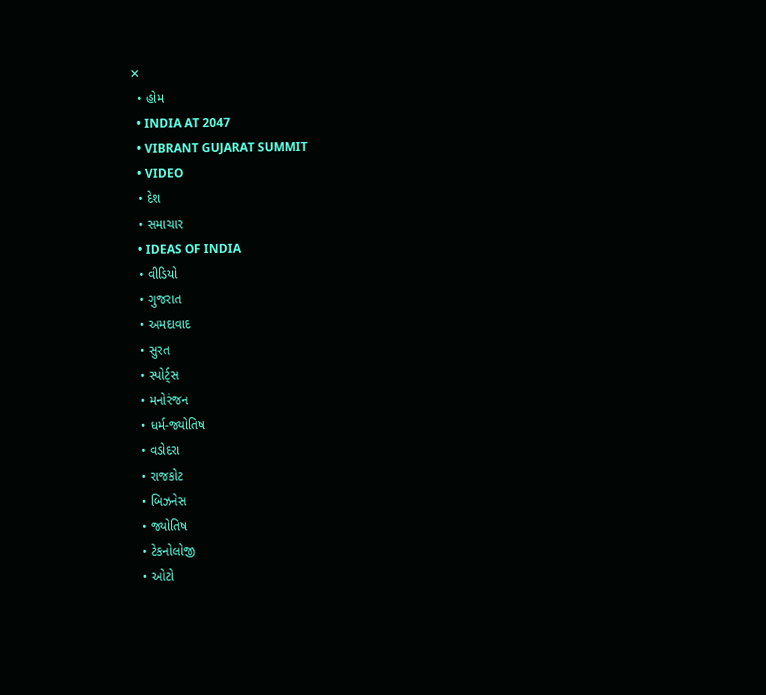✕
  • હોમ
  • INDIA AT 2047
  • VIBRANT GUJARAT SUMMIT
  • VIDEO
  • દેશ
  • સમાચાર
  • IDEAS OF INDIA
  • વીડિયો
  • ગુજરાત
  • અમદાવાદ
  • સુરત
  • સ્પોર્ટ્સ
  • મનોરંજન
  • ધર્મ-જ્યોતિષ
  • વડોદરા
  • રાજકોટ
  • બિઝનેસ
  • જ્યોતિષ
  • ટેકનોલોજી
  • ઓટો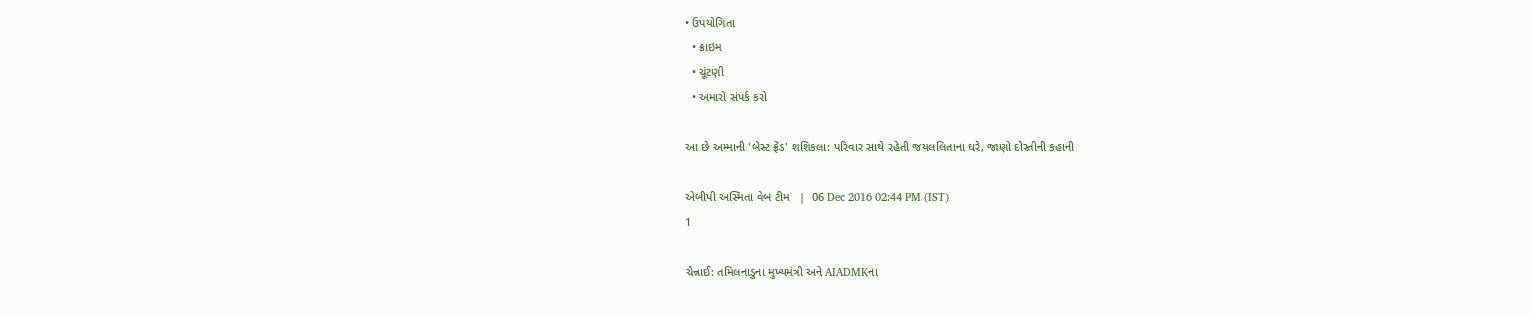• ઉપયોગિતા
  • ક્રાઇમ
  • ચૂંટણી
  • અમારો સંપર્ક કરો

આ છે અમ્માની 'બેસ્ટ ફ્રેંડ' શશિકલા: પરિવાર સાથે રહેતી જયલલિતાના ઘરે, જાણો દોસ્તીની કહાની

એબીપી અસ્મિતા વેબ ટીમ   |  06 Dec 2016 02:44 PM (IST)
1

ચેન્નાઈ: તમિલનાડુના મુખ્યમંત્રી અને AIADMKના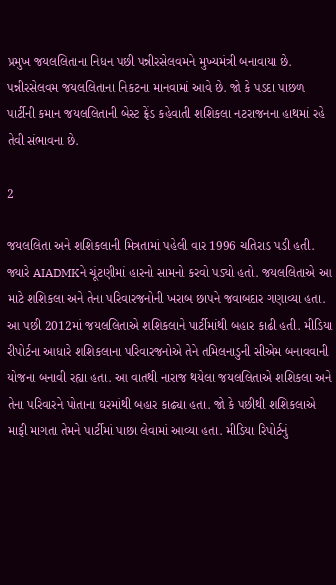પ્રમુખ જયલલિતાના નિધન પછી પન્નીરસેલવમને મુખ્યમંત્રી બનાવાયા છે. પન્નીરસેલવમ જયલલિતાના નિકટના માનવામાં આવે છે. જો કે પડદા પાછળ પાર્ટીની કમાન જયલલિતાની બેસ્ટ ફ્રેંડ કહેવાતી શશિકલા નટરાજનના હાથમાં રહે તેવી સંભાવના છે.

2

જયલલિતા અને શશિકલાની મિત્રતામાં પહેલી વાર 1996 ચતિરાડ પડી હતી. જ્યારે AIADMKને ચૂંટણીમાં હારનો સામનો કરવો પડ્યો હતો. જયલલિતાએ આ માટે શશિકલા અને તેના પરિવારજનોની ખરાબ છાપને જવાબદાર ગણાવ્યા હતા. આ પછી 2012માં જયલલિતાએ શશિકલાને પાર્ટીમાંથી બહાર કાઢી હતી. મીડિયા રીપોર્ટના આધારે શશિકલાના પરિવારજનોએ તેને તમિલનાડુની સીએમ બનાવવાની યોજના બનાવી રહ્યા હતા. આ વાતથી નારાજ થયેલા જયલલિતાએ શશિકલા અને તેના પરિવારને પોતાના ઘરમાંથી બહાર કાઢ્યા હતા. જો કે પછીથી શશિકલાએ માફી માગતા તેમને પાર્ટીમાં પાછા લેવામાં આવ્યા હતા. મીડિયા રિપોર્ટનું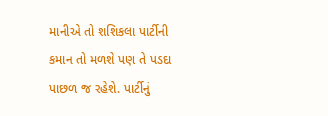માનીએ તો શશિકલા પાર્ટીની કમાન તો મળશે પણ તે પડદા પાછળ જ રહેશે. પાર્ટીનું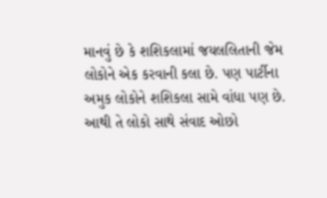માનવું છે કે શશિકલામાં જયલલિતાની જેમ લોકોને એક કરવાની કલા છે. પણ પાર્ટીના અમુક લોકોને શશિકલા સામે વાંધા પણ છે. આથી તે લોકો સાથે સંવાદ ઓછો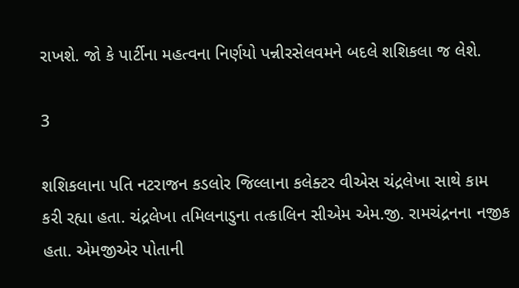રાખશે. જો કે પાર્ટીના મહત્વના નિર્ણયો પન્નીરસેલવમને બદલે શશિકલા જ લેશે.

3

શશિકલાના પતિ નટરાજન કડલોર જિલ્લાના કલેક્ટર વીએસ ચંદ્રલેખા સાથે કામ કરી રહ્યા હતા. ચંદ્રલેખા તમિલનાડુના તત્કાલિન સીએમ એમ.જી. રામચંદ્રનના નજીક હતા. એમજીએર પોતાની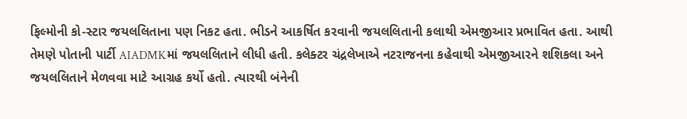ફિલ્મોની કો-સ્ટાર જયલલિતાના પણ નિકટ હતા. ભીડને આકર્ષિત કરવાની જયલલિતાની કલાથી એમજીઆર પ્રભાવિત હતા. આથી તેમણે પોતાની પાર્ટી AIADMKમાં જયલલિતાને લીધી હતી. કલેક્ટર ચંદ્રલેખાએ નટરાજનના કહેવાથી એમજીઆરને શશિકલા અને જયલલિતાને મેળવવા માટે આગ્રહ કર્યો હતો. ત્યારથી બંનેની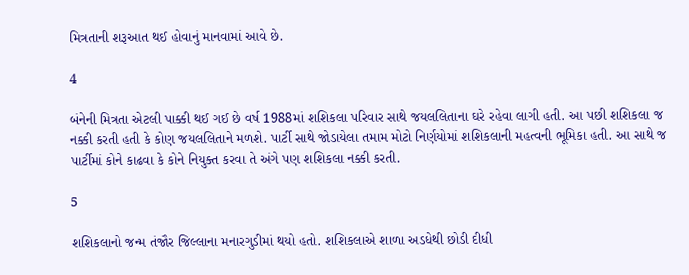મિત્રતાની શરૂઆત થઈ હોવાનું માનવામાં આવે છે.

4

બંનેની મિત્રતા એટલી પાક્કી થઈ ગઈ છે વર્ષ 1988માં શશિકલા પરિવાર સાથે જયલલિતાના ઘરે રહેવા લાગી હતી. આ પછી શશિકલા જ નક્કી કરતી હતી કે કોણ જયલલિતાને મળશે. પાર્ટી સાથે જોડાયેલા તમામ મોટો નિર્ણયોમાં શશિકલાની મહત્વની ભૂમિકા હતી. આ સાથે જ પાર્ટીમાં કોને કાઢવા કે કોને નિયુક્ત કરવા તે અંગે પણ શશિકલા નક્કી કરતી.

5

શશિકલાનો જન્મ તંજૌર જિલ્લાના મનારગુડીમાં થયો હતો. શશિકલાએ શાળા અડધેથી છોડી દીધી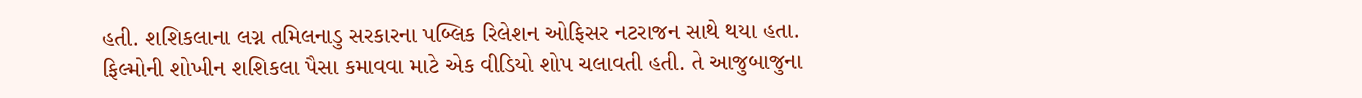હતી. શશિકલાના લગ્ન તમિલનાડુ સરકારના પબ્લિક રિલેશન ઓફિસર નટરાજન સાથે થયા હતા. ફિલ્મોની શોખીન શશિકલા પૈસા કમાવવા માટે એક વીડિયો શોપ ચલાવતી હતી. તે આજુબાજુના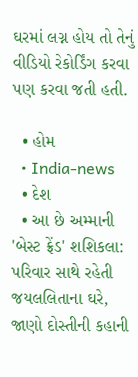ઘરમાં લગ્ન હોય તો તેનું વીડિયો રેકોર્ડિંગ કરવા પણ કરવા જતી હતી.

  • હોમ
  • India-news
  • દેશ
  • આ છે અમ્માની 'બેસ્ટ ફ્રેંડ' શશિકલા: પરિવાર સાથે રહેતી જયલલિતાના ઘરે, જાણો દોસ્તીની કહાની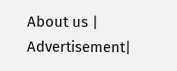About us | Advertisement|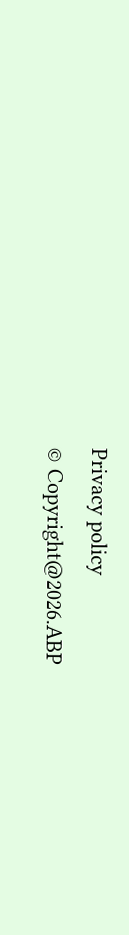Privacy policy
© Copyright@2026.ABP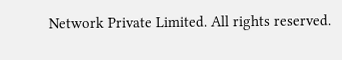Network Private Limited. All rights reserved.